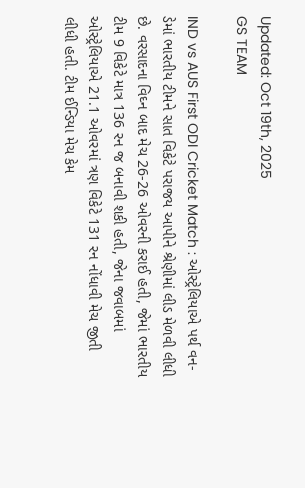Updated: Oct 19th, 2025
GS TEAM

IND vs AUS First ODI Cricket Match : ઓસ્ટ્રેલિયાએ પર્થ વન-ડેમાં ભારતીય ટીમને સાત વિકેટે પરાજય આપીને શ્રેણીમાં લીડ મેળવી લીધી છે. વરસાદના વિઘ્ન બાદ મેચ 26-26 ઓવરની કરાઈ હતી, જેમાં ભારતીય ટીમ 9 વિકેટે માત્ર 136 રન જ બનાવી શકી હતી, જેના જવાબમાં ઓસ્ટ્રેલિયાએ 21.1 ઓવરમાં ત્રણ વિકેટે 131 રન નોંધાવી મેચ જીતી લીધી હતી. ટીમ ઈન્ડિયા મેચ કેમ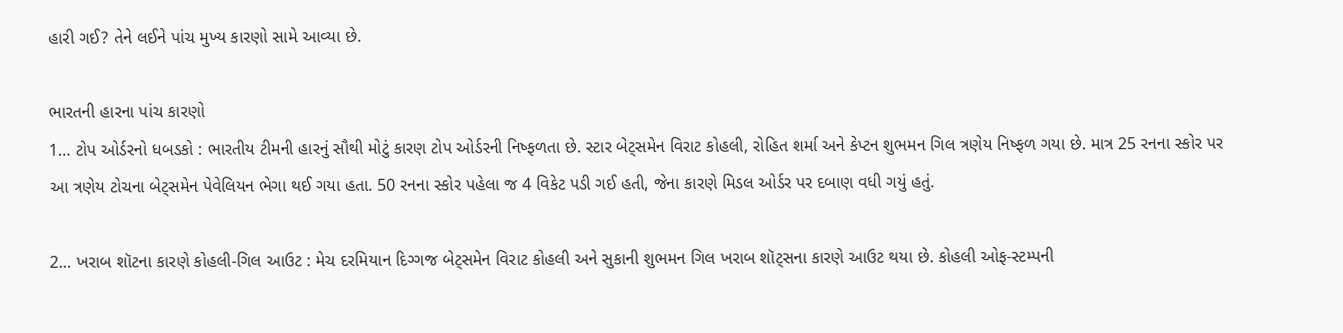હારી ગઈ? તેને લઈને પાંચ મુખ્ય કારણો સામે આવ્યા છે.

ભારતની હારના પાંચ કારણો
1… ટોપ ઓર્ડરનો ધબડકો : ભારતીય ટીમની હારનું સૌથી મોટું કારણ ટોપ ઓર્ડરની નિષ્ફળતા છે. સ્ટાર બેટ્સમેન વિરાટ કોહલી, રોહિત શર્મા અને કેપ્ટન શુભમન ગિલ ત્રણેય નિષ્ફળ ગયા છે. માત્ર 25 રનના સ્કોર પર આ ત્રણેય ટોચના બેટ્સમેન પેવેલિયન ભેગા થઈ ગયા હતા. 50 રનના સ્કોર પહેલા જ 4 વિકેટ પડી ગઈ હતી, જેના કારણે મિડલ ઓર્ડર પર દબાણ વધી ગયું હતું.

2… ખરાબ શૉટના કારણે કોહલી-ગિલ આઉટ : મેચ દરમિયાન દિગ્ગજ બેટ્સમેન વિરાટ કોહલી અને સુકાની શુભમન ગિલ ખરાબ શૉટ્સના કારણે આઉટ થયા છે. કોહલી ઓફ-સ્ટમ્પની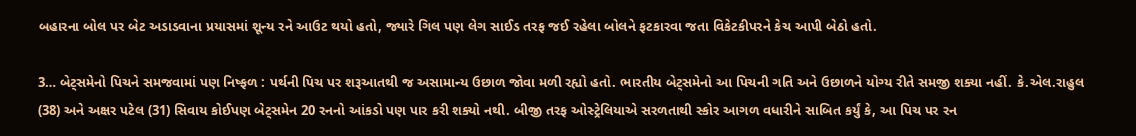બહારના બોલ પર બેટ અડાડવાના પ્રયાસમાં શૂન્ય રને આઉટ થયો હતો, જ્યારે ગિલ પણ લેગ સાઈડ તરફ જઈ રહેલા બોલને ફટકારવા જતા વિકેટકીપરને કેચ આપી બેઠો હતો.

3… બેટ્સમેનો પિચને સમજવામાં પણ નિષ્ફળ : પર્થની પિચ પર શરૂઆતથી જ અસામાન્ય ઉછાળ જોવા મળી રહ્યો હતો. ભારતીય બેટ્સમેનો આ પિચની ગતિ અને ઉછાળને યોગ્ય રીતે સમજી શક્યા નહીં. કે.એલ.રાહુલ (38) અને અક્ષર પટેલ (31) સિવાય કોઈપણ બેટ્સમેન 20 રનનો આંકડો પણ પાર કરી શક્યો નથી. બીજી તરફ ઓસ્ટ્રેલિયાએ સરળતાથી સ્કોર આગળ વધારીને સાબિત કર્યું કે, આ પિચ પર રન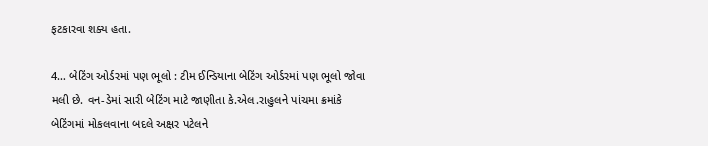ફટકારવા શક્ય હતા.

4… બેટિંગ ઓર્ડરમાં પણ ભૂલો : ટીમ ઈન્ડિયાના બેટિંગ ઓર્ડરમાં પણ ભૂલો જોવા મલી છે. વન-ડેમાં સારી બેટિંગ માટે જાણીતા કે.એલ.રાહુલને પાંચમા ક્રમાંકે બેટિંગમાં મોકલવાના બદલે અક્ષર પટેલને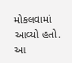મોકલવામાં આવ્યો હતો. આ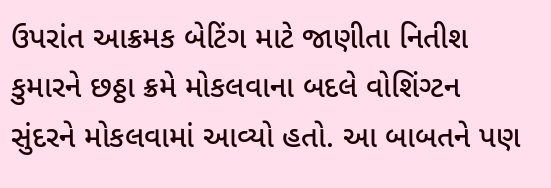ઉપરાંત આક્રમક બેટિંગ માટે જાણીતા નિતીશ કુમારને છઠ્ઠા ક્રમે મોકલવાના બદલે વોશિંગ્ટન સુંદરને મોકલવામાં આવ્યો હતો. આ બાબતને પણ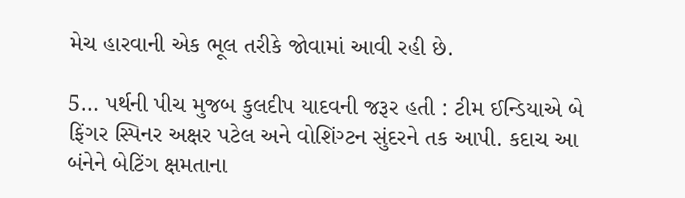મેચ હારવાની એક ભૂલ તરીકે જોવામાં આવી રહી છે.

5… પર્થની પીચ મુજબ કુલદીપ યાદવની જરૂર હતી : ટીમ ઈન્ડિયાએ બે ફિંગર સ્પિનર અક્ષર પટેલ અને વોશિંગ્ટન સુંદરને તક આપી. કદાચ આ બંનેને બેટિંગ ક્ષમતાના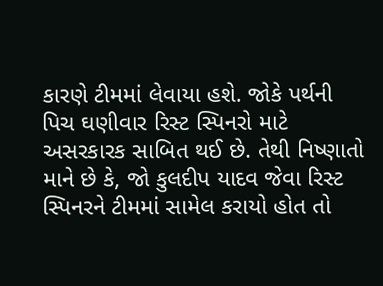કારણે ટીમમાં લેવાયા હશે. જોકે પર્થની પિચ ઘણીવાર રિસ્ટ સ્પિનરો માટે અસરકારક સાબિત થઈ છે. તેથી નિષ્ણાતો માને છે કે, જો કુલદીપ યાદવ જેવા રિસ્ટ સ્પિનરને ટીમમાં સામેલ કરાયો હોત તો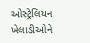ઓસ્ટ્રેલિયન ખેલાડીઓને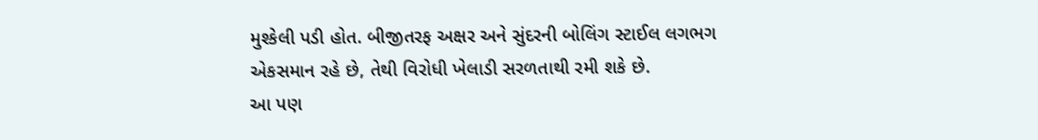મુશ્કેલી પડી હોત. બીજીતરફ અક્ષર અને સુંદરની બોલિંગ સ્ટાઈલ લગભગ એકસમાન રહે છે, તેથી વિરોધી ખેલાડી સરળતાથી રમી શકે છે.
આ પણ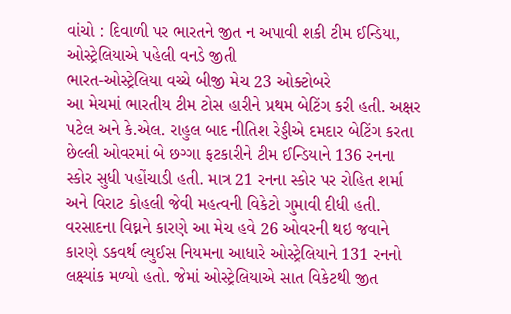વાંચો : દિવાળી પર ભારતને જીત ન અપાવી શકી ટીમ ઈન્ડિયા, ઓસ્ટ્રેલિયાએ પહેલી વનડે જીતી
ભારત-ઓસ્ટ્રેલિયા વચ્ચે બીજી મેચ 23 ઓક્ટોબરે
આ મેચમાં ભારતીય ટીમ ટોસ હારીને પ્રથમ બેટિંગ કરી હતી. અક્ષર પટેલ અને કે.એલ. રાહુલ બાદ નીતિશ રેડ્ડીએ દમદાર બેટિંગ કરતા છેલ્લી ઓવરમાં બે છગ્ગા ફટકારીને ટીમ ઈન્ડિયાને 136 રનના સ્કોર સુધી પહોંચાડી હતી. માત્ર 21 રનના સ્કોર પર રોહિત શર્મા અને વિરાટ કોહલી જેવી મહત્વની વિકેટો ગુમાવી દીધી હતી. વરસાદના વિઘ્નને કારણે આ મેચ હવે 26 ઓવરની થઇ જવાને કારણે ડકવર્થ લ્યુઈસ નિયમના આધારે ઓસ્ટ્રેલિયાને 131 રનનો લક્ષ્યાંક મળ્યો હતો. જેમાં ઓસ્ટ્રેલિયાએ સાત વિકેટથી જીત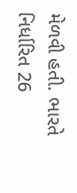મેળવી હતી. ભારતે નિર્ધારિત 26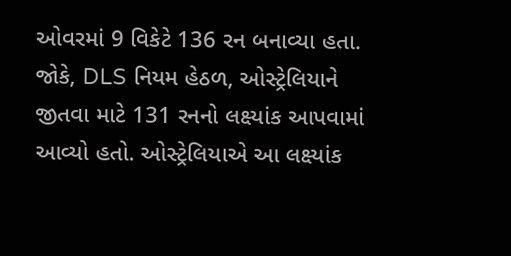ઓવરમાં 9 વિકેટે 136 રન બનાવ્યા હતા. જોકે, DLS નિયમ હેઠળ, ઓસ્ટ્રેલિયાને જીતવા માટે 131 રનનો લક્ષ્યાંક આપવામાં આવ્યો હતો. ઓસ્ટ્રેલિયાએ આ લક્ષ્યાંક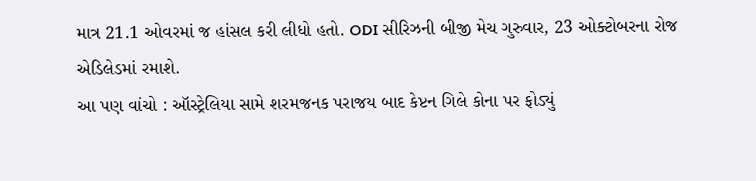માત્ર 21.1 ઓવરમાં જ હાંસલ કરી લીધો હતો. ODI સીરિઝની બીજી મેચ ગુરુવાર, 23 ઓક્ટોબરના રોજ એડિલેડમાં રમાશે.
આ પણ વાંચો : ઑસ્ટ્રેલિયા સામે શરમજનક પરાજય બાદ કેપ્ટન ગિલે કોના પર ફોડ્યું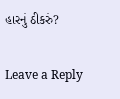હારનું ઠીકરું?

Leave a Reply